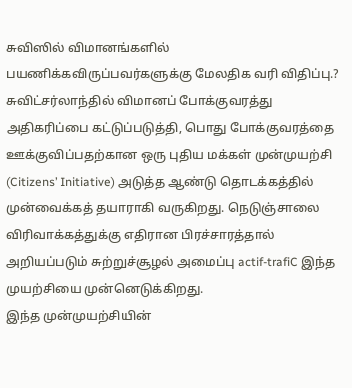சுவிஸில் விமானங்களில் பயணிக்கவிருப்பவர்களுக்கு மேலதிக வரி விதிப்பு.?
சுவிட்சர்லாந்தில் விமானப் போக்குவரத்து அதிகரிப்பை கட்டுப்படுத்தி, பொது போக்குவரத்தை ஊக்குவிப்பதற்கான ஒரு புதிய மக்கள் முன்முயற்சி (Citizens’ Initiative) அடுத்த ஆண்டு தொடக்கத்தில் முன்வைக்கத் தயாராகி வருகிறது. நெடுஞ்சாலை விரிவாக்கத்துக்கு எதிரான பிரச்சாரத்தால் அறியப்படும் சுற்றுச்சூழல் அமைப்பு actif-trafiC இந்த முயற்சியை முன்னெடுக்கிறது.
இந்த முன்முயற்சியின்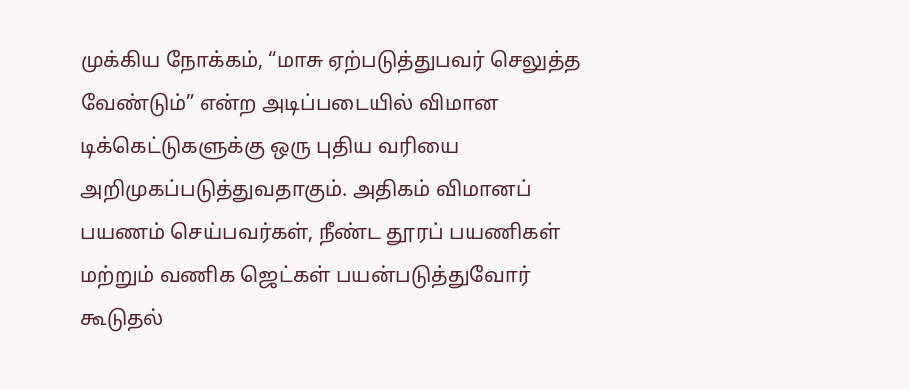முக்கிய நோக்கம், “மாசு ஏற்படுத்துபவர் செலுத்த வேண்டும்” என்ற அடிப்படையில் விமான டிக்கெட்டுகளுக்கு ஒரு புதிய வரியை அறிமுகப்படுத்துவதாகும். அதிகம் விமானப் பயணம் செய்பவர்கள், நீண்ட தூரப் பயணிகள் மற்றும் வணிக ஜெட்கள் பயன்படுத்துவோர் கூடுதல்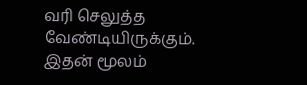வரி செலுத்த வேண்டியிருக்கும். இதன் மூலம்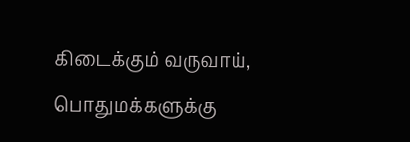கிடைக்கும் வருவாய், பொதுமக்களுக்கு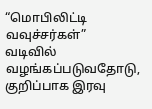“மொபிலிட்டி வவுச்சர்கள்” வடிவில் வழங்கப்படுவதோடு, குறிப்பாக இரவு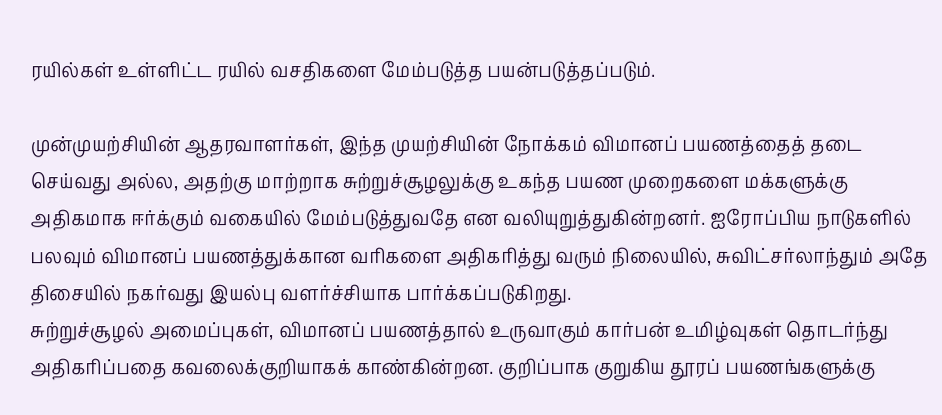ரயில்கள் உள்ளிட்ட ரயில் வசதிகளை மேம்படுத்த பயன்படுத்தப்படும்.

முன்முயற்சியின் ஆதரவாளர்கள், இந்த முயற்சியின் நோக்கம் விமானப் பயணத்தைத் தடை செய்வது அல்ல, அதற்கு மாற்றாக சுற்றுச்சூழலுக்கு உகந்த பயண முறைகளை மக்களுக்கு அதிகமாக ஈர்க்கும் வகையில் மேம்படுத்துவதே என வலியுறுத்துகின்றனர். ஐரோப்பிய நாடுகளில் பலவும் விமானப் பயணத்துக்கான வரிகளை அதிகரித்து வரும் நிலையில், சுவிட்சர்லாந்தும் அதே திசையில் நகர்வது இயல்பு வளர்ச்சியாக பார்க்கப்படுகிறது.
சுற்றுச்சூழல் அமைப்புகள், விமானப் பயணத்தால் உருவாகும் கார்பன் உமிழ்வுகள் தொடர்ந்து அதிகரிப்பதை கவலைக்குறியாகக் காண்கின்றன. குறிப்பாக குறுகிய தூரப் பயணங்களுக்கு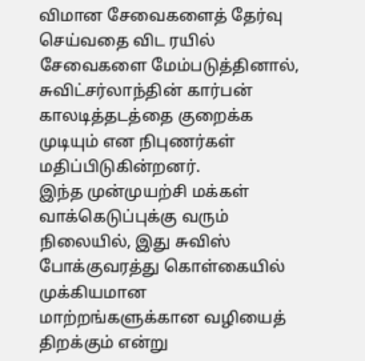விமான சேவைகளைத் தேர்வு செய்வதை விட ரயில் சேவைகளை மேம்படுத்தினால், சுவிட்சர்லாந்தின் கார்பன் காலடித்தடத்தை குறைக்க முடியும் என நிபுணர்கள் மதிப்பிடுகின்றனர்.
இந்த முன்முயற்சி மக்கள் வாக்கெடுப்புக்கு வரும் நிலையில், இது சுவிஸ் போக்குவரத்து கொள்கையில் முக்கியமான மாற்றங்களுக்கான வழியைத் திறக்கும் என்று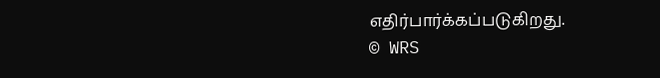எதிர்பார்க்கப்படுகிறது.
© WRS